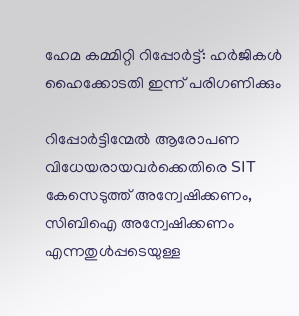ഹേമ കമ്മിറ്റി റിപ്പോർട്ട്: ഹർജികൾ ഹൈക്കോടതി ഇന്ന് പരിഗണിക്കും

റിപ്പോര്‍ട്ടിന്മേല്‍ ആരോപണ വിധേയരായവര്‍ക്കെതിരെ SIT കേസെടുത്ത് അന്വേഷിക്കണം, സിബിഐ അന്വേഷിക്കണം എന്നതുള്‍പ്പടെയുള്ള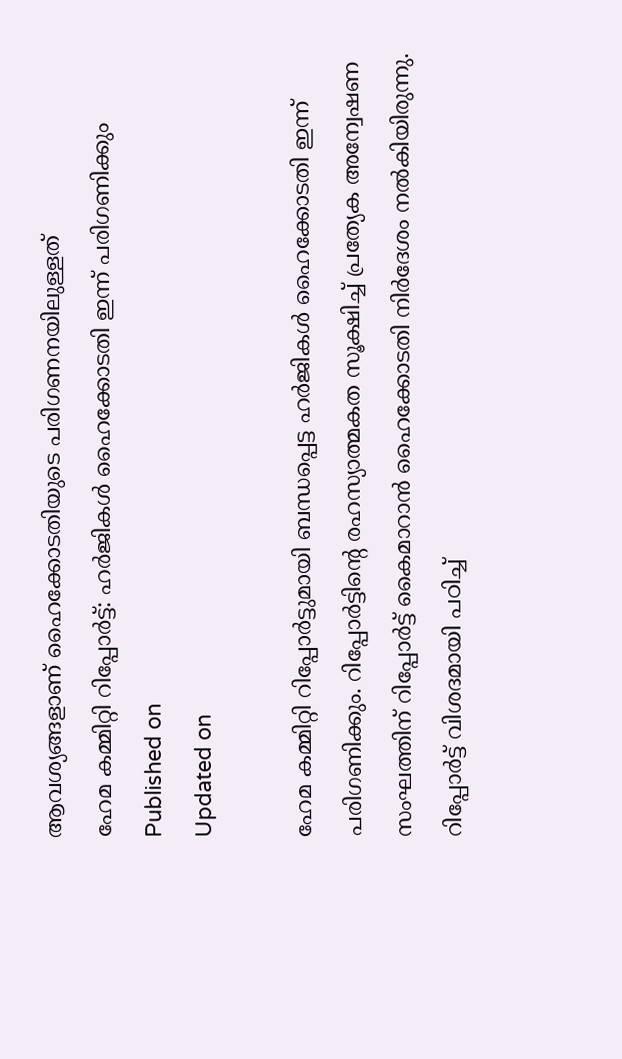ആവശ്യങ്ങളാണ് ഹൈക്കോടതിയുടെ പരിഗണനയിലുള്ളത്
ഹേമ കമ്മിറ്റി റിപ്പോർട്ട്: ഹർജികൾ ഹൈക്കോടതി ഇന്ന് പരിഗണിക്കും
Published on
Updated on

ഹേമ കമ്മിറ്റി റിപ്പോർട്ടുമായി ബന്ധപ്പെട്ട ഹർജികൾ ഹൈക്കോടതി ഇന്ന് പരിഗണിക്കും. റിപ്പോർട്ടിൻ്റെ രഹസ്യാത്മകത സൂക്ഷിച്ച് പ്രത്യേക അന്വേഷണ സംഘത്തിന് റിപ്പോർട്ട് കൈമാറാൻ ഹൈക്കോടതി നിർദേശം നൽകിയിരുന്നു. റിപ്പോർട്ട് വിശദമായി പഠിച്ച്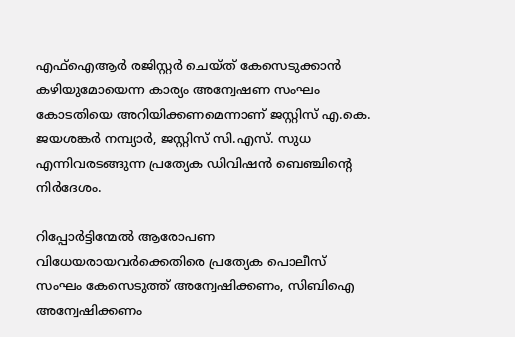എഫ്ഐആർ രജിസ്റ്റർ ചെയ്ത് കേസെടുക്കാൻ കഴിയുമോയെന്ന കാര്യം അന്വേഷണ സംഘം കോടതിയെ അറിയിക്കണമെന്നാണ് ജസ്റ്റിസ് എ.കെ. ജയശങ്കർ നമ്പ്യാർ, ജസ്റ്റിസ് സി.എസ്. സുധ എന്നിവരടങ്ങുന്ന പ്രത്യേക ഡിവിഷൻ ബെഞ്ചിൻ്റെ നിർദേശം.

റിപ്പോര്‍ട്ടിന്മേല്‍ ആരോപണ വിധേയരായവര്‍ക്കെതിരെ പ്രത്യേക പൊലീസ് സംഘം കേസെടുത്ത് അന്വേഷിക്കണം, സിബിഐ അന്വേഷിക്കണം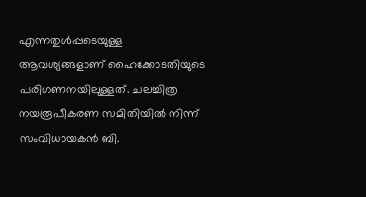എന്നതുള്‍പ്പടെയുള്ള ആവശ്യങ്ങളാണ് ഹൈക്കോടതിയുടെ പരിഗണനയിലുള്ളത്. ചലച്ചിത്ര നയരൂപീകരണ സമിതിയില്‍ നിന്ന് സംവിധായകന്‍ ബി.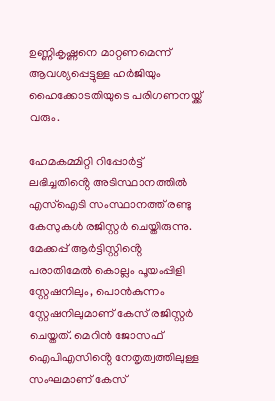ഉണ്ണികൃഷ്ണനെ മാറ്റണമെന്ന് ആവശ്യപ്പെട്ടുള്ള ഹര്‍ജിയും ഹൈക്കോടതിയുടെ പരിഗണനയ്ക്ക് വരും.

ഹേമകമ്മിറ്റി റിപ്പോർട്ട് ലഭിച്ചതിൻ്റെ അടിസ്ഥാനത്തിൽ എസ്ഐടി സംസ്ഥാനത്ത് രണ്ടു കേസുകൾ രജിസ്റ്റർ ചെയ്തിരുന്നു. മേക്കപ്പ് ആർട്ടിസ്റ്റിൻ്റെ പരാതിമേൽ കൊല്ലം പൂയംപ്പിളി സ്റ്റേഷനിലും, പൊൻകുന്നം സ്റ്റേഷനിലുമാണ് കേസ് രജിസ്റ്റർ ചെയ്തത്. മെറിൻ ജോസഫ് ഐപിഎസിൻ്റെ നേതൃത്വത്തിലുള്ള സംഘമാണ് കേസ്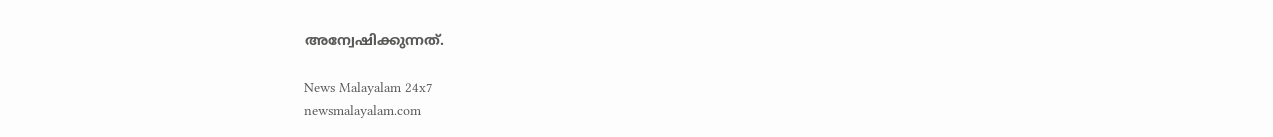അന്വേഷിക്കുന്നത്.

News Malayalam 24x7
newsmalayalam.com